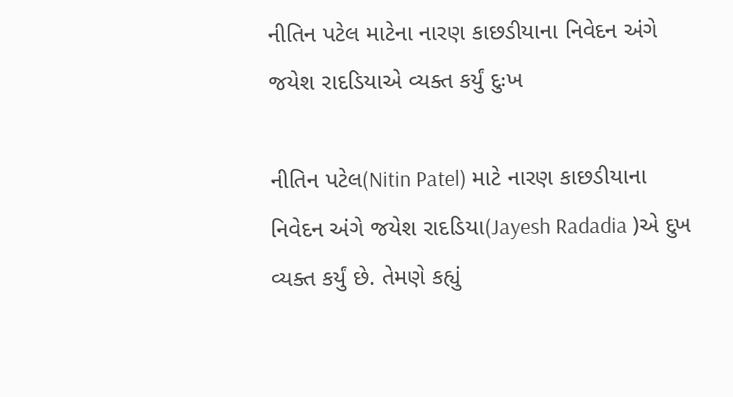નીતિન પટેલ માટેના નારણ કાછડીયાના નિવેદન અંગે જયેશ રાદડિયાએ વ્યક્ત કર્યું દુઃખ

નીતિન પટેલ(Nitin Patel) માટે નારણ કાછડીયાના નિવેદન અંગે જયેશ રાદડિયા(Jayesh Radadia )એ દુખ વ્યક્ત કર્યું છે. તેમણે કહ્યું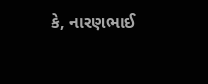કે, નારણભાઈ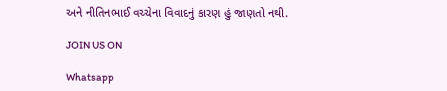અને નીતિનભાઈ વચ્ચેના વિવાદનું કારણ હું જાણતો નથી.

JOIN US ON

Whatsapp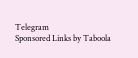Telegram
Sponsored Links by Taboola